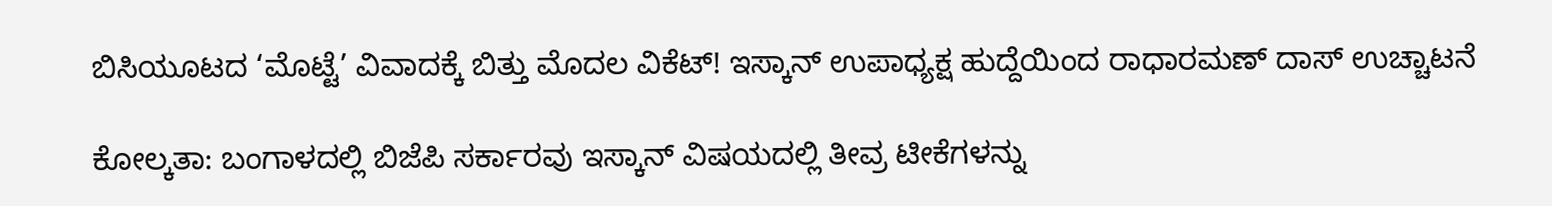ಬಿಸಿಯೂಟದ ‘ಮೊಟ್ಟೆ’ ವಿವಾದಕ್ಕೆ ಬಿತ್ತು ಮೊದಲ ವಿಕೆಟ್! ಇಸ್ಕಾನ್ ಉಪಾಧ್ಯಕ್ಷ ಹುದ್ದೆಯಿಂದ ರಾಧಾರಮಣ್ ದಾಸ್ ಉಚ್ಚಾಟನೆ

ಕೋಲ್ಕತಾ: ಬಂಗಾಳದಲ್ಲಿ ಬಿಜೆಪಿ ಸರ್ಕಾರವು ಇಸ್ಕಾನ್ ವಿಷಯದಲ್ಲಿ ತೀವ್ರ ಟೀಕೆಗಳನ್ನು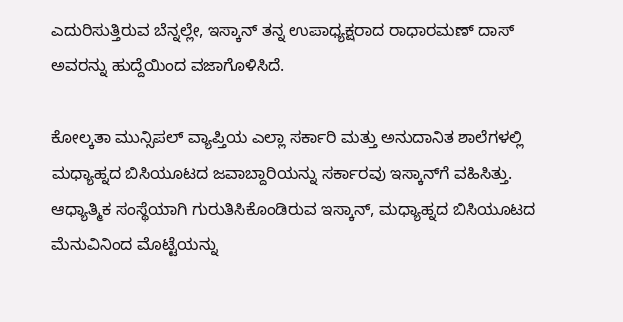ಎದುರಿಸುತ್ತಿರುವ ಬೆನ್ನಲ್ಲೇ, ಇಸ್ಕಾನ್ ತನ್ನ ಉಪಾಧ್ಯಕ್ಷರಾದ ರಾಧಾರಮಣ್ ದಾಸ್ ಅವರನ್ನು ಹುದ್ದೆಯಿಂದ ವಜಾಗೊಳಿಸಿದೆ.

ಕೋಲ್ಕತಾ ಮುನ್ಸಿಪಲ್ ವ್ಯಾಪ್ತಿಯ ಎಲ್ಲಾ ಸರ್ಕಾರಿ ಮತ್ತು ಅನುದಾನಿತ ಶಾಲೆಗಳಲ್ಲಿ ಮಧ್ಯಾಹ್ನದ ಬಿಸಿಯೂಟದ ಜವಾಬ್ದಾರಿಯನ್ನು ಸರ್ಕಾರವು ಇಸ್ಕಾನ್‌ಗೆ ವಹಿಸಿತ್ತು. ಆಧ್ಯಾತ್ಮಿಕ ಸಂಸ್ಥೆಯಾಗಿ ಗುರುತಿಸಿಕೊಂಡಿರುವ ಇಸ್ಕಾನ್, ಮಧ್ಯಾಹ್ನದ ಬಿಸಿಯೂಟದ ಮೆನುವಿನಿಂದ ಮೊಟ್ಟೆಯನ್ನು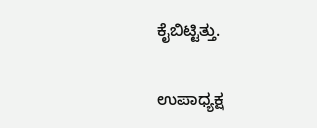ಕೈಬಿಟ್ಟಿತ್ತು.

ಉಪಾಧ್ಯಕ್ಷ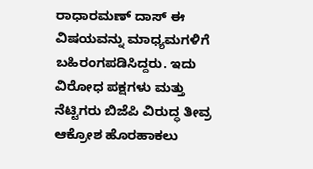ರಾಧಾರಮಣ್ ದಾಸ್ ಈ ವಿಷಯವನ್ನು ಮಾಧ್ಯಮಗಳಿಗೆ ಬಹಿರಂಗಪಡಿಸಿದ್ದರು. ಇದು ವಿರೋಧ ಪಕ್ಷಗಳು ಮತ್ತು ನೆಟ್ಟಿಗರು ಬಿಜೆಪಿ ವಿರುದ್ಧ ತೀವ್ರ ಆಕ್ರೋಶ ಹೊರಹಾಕಲು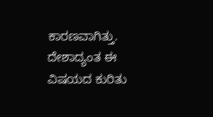ಕಾರಣವಾಗಿತ್ತು. ದೇಶಾದ್ಯಂತ ಈ ವಿಷಯದ ಕುರಿತು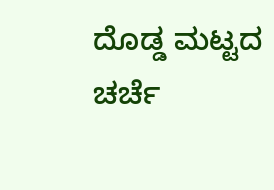ದೊಡ್ಡ ಮಟ್ಟದ ಚರ್ಚೆ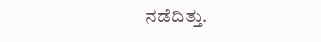ನಡೆದಿತ್ತು.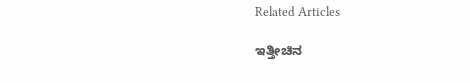Related Articles

ಇತ್ತೀಚಿನ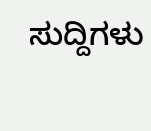ಸುದ್ದಿಗಳು